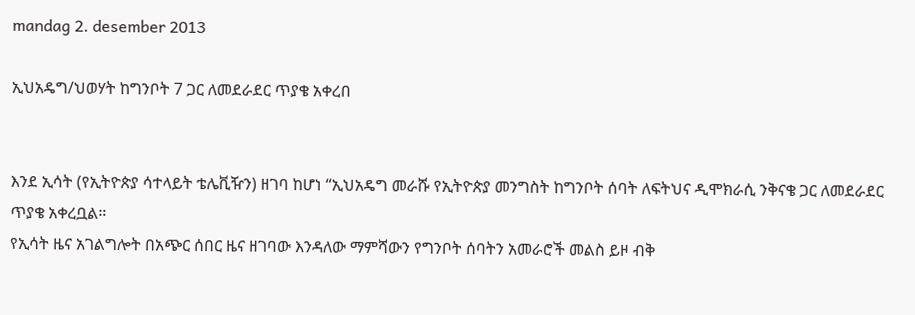mandag 2. desember 2013

ኢህአዴግ/ህወሃት ከግንቦት 7 ጋር ለመደራደር ጥያቄ አቀረበ


እንደ ኢሳት (የኢትዮጵያ ሳተላይት ቴሌቪዥን) ዘገባ ከሆነ “ኢህአዴግ መራሹ የኢትዮጵያ መንግስት ከግንቦት ሰባት ለፍትህና ዲሞክራሲ ንቅናቄ ጋር ለመደራደር ጥያቄ አቀረቧል።
የኢሳት ዜና አገልግሎት በአጭር ሰበር ዜና ዘገባው እንዳለው ማምሻውን የግንቦት ሰባትን አመራሮች መልስ ይዞ ብቅ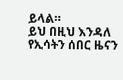ይላል።
ይህ በዚህ እንዳለ የኢሳትን ሰበር ዜናን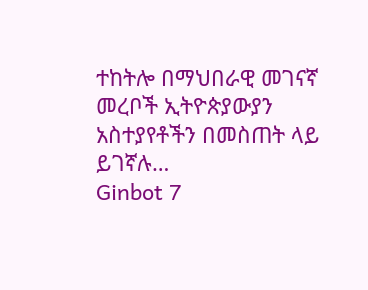ተከትሎ በማህበራዊ መገናኛ መረቦች ኢትዮጵያውያን አስተያየቶችን በመስጠት ላይ ይገኛሉ…
Ginbot 7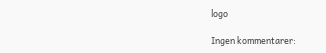logo

Ingen kommentarer: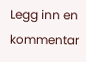Legg inn en kommentar